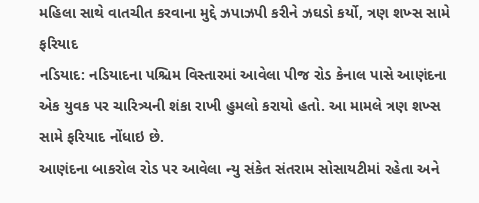મહિલા સાથે વાતચીત કરવાના મુદ્દે ઝપાઝપી કરીને ઝઘડો કર્યો, ત્રણ શખ્સ સામે ફરિયાદ
નડિયાદ: નડિયાદના પશ્ચિમ વિસ્તારમાં આવેલા પીજ રોડ કેનાલ પાસે આણંદના એક યુવક પર ચારિત્ર્યની શંકા રાખી હુમલો કરાયો હતો. આ મામલે ત્રણ શખ્સ સામે ફરિયાદ નોંધાઇ છે.
આણંદના બાકરોલ રોડ પર આવેલા ન્યુ સંકેત સંતરામ સોસાયટીમાં રહેતા અને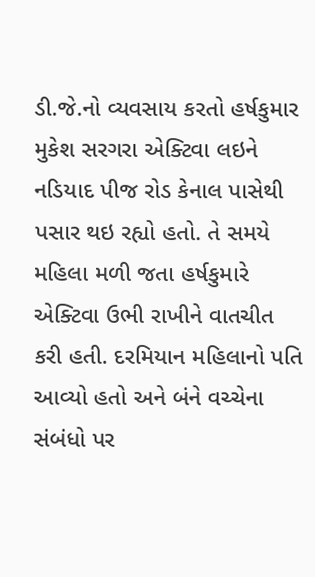ડી.જે.નો વ્યવસાય કરતો હર્ષકુમાર મુકેશ સરગરા એક્ટિવા લઇને નડિયાદ પીજ રોડ કેનાલ પાસેથી પસાર થઇ રહ્યો હતો. તે સમયે મહિલા મળી જતા હર્ષકુમારે એક્ટિવા ઉભી રાખીને વાતચીત કરી હતી. દરમિયાન મહિલાનો પતિ આવ્યો હતો અને બંને વચ્ચેના સંબંધો પર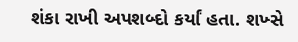શંકા રાખી અપશબ્દો કર્યાં હતા. શખ્સે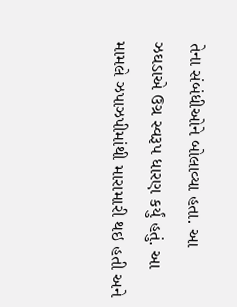તેના સંબંધીઓને બોલાવ્યા હતા. આ ઝઘડાએ ઉગ્ર સ્વરૂપ ધારણ કર્યું હતું. આ મામલે ઝપાઝપીમાંથી મારામારી થઇ હતી અને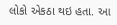લોકો એકઠા થઇ હતા. આ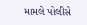મામલે પોલીસે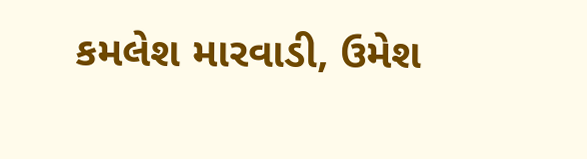કમલેશ મારવાડી, ઉમેશ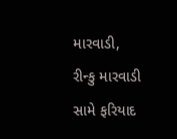મારવાડી, રીન્કુ મારવાડી સામે ફરિયાદ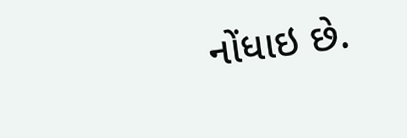નોંધાઇ છે.